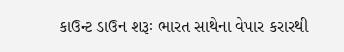કાઉન્ટ ડાઉન શરૂઃ ભારત સાથેના વેપાર કરારથી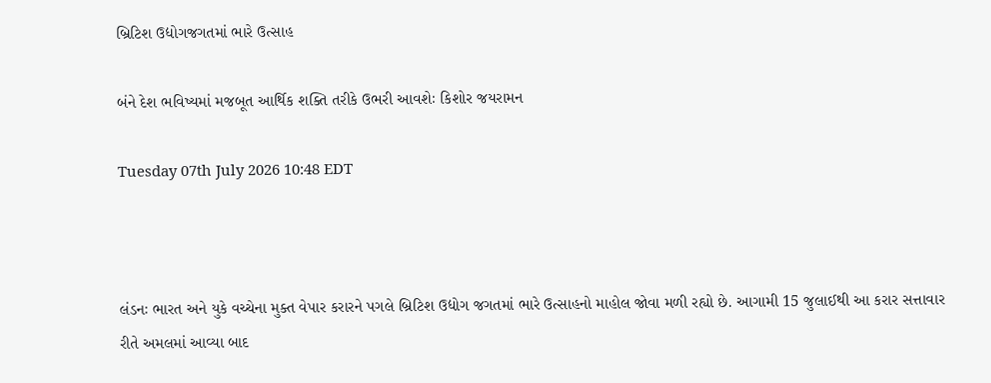બ્રિટિશ ઉદ્યોગજગતમાં ભારે ઉત્સાહ

બંને દેશ ભવિષ્યમાં મજબૂત આર્થિક શક્તિ તરીકે ઉભરી આવશેઃ કિશોર જયરામન

Tuesday 07th July 2026 10:48 EDT



લંડનઃ ભારત અને યુકે વચ્ચેના મુક્ત વેપાર કરારને પગલે બ્રિટિશ ઉદ્યોગ જગતમાં ભારે ઉત્સાહનો માહોલ જોવા મળી રહ્યો છે. આગામી 15 જુલાઈથી આ કરાર સત્તાવાર રીતે અમલમાં આવ્યા બાદ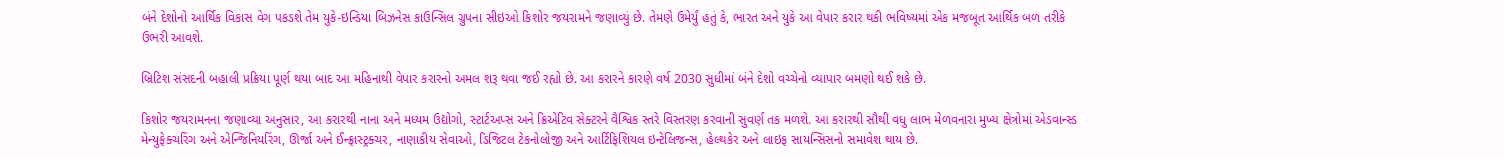બંને દેશોનો આર્થિક વિકાસ વેગ પકડશે તેમ યુકે-ઇન્ડિયા બિઝનેસ કાઉન્સિલ ગ્રુપના સીઇઓ કિશોર જયરામને જણાવ્યું છે. તેમણે ઉમેર્યું હતું કે, ભારત અને યુકે આ વેપાર કરાર થકી ભવિષ્યમાં એક મજબૂત આર્થિક બળ તરીકે ઉભરી આવશે.

બ્રિટિશ સંસદની બહાલી પ્રક્રિયા પૂર્ણ થયા બાદ આ મહિનાથી વેપાર કરારનો અમલ શરૂ થવા જઈ રહ્યો છે. આ કરારને કારણે વર્ષ 2030 સુધીમાં બંને દેશો વચ્ચેનો વ્યાપાર બમણો થઈ શકે છે.

કિશોર જયરામનના જણાવ્યા અનુસાર, આ કરારથી નાના અને મધ્યમ ઉદ્યોગો, સ્ટાર્ટઅપ્સ અને ક્રિએટિવ સેક્ટરને વૈશ્વિક સ્તરે વિસ્તરણ કરવાની સુવર્ણ તક મળશે. આ કરારથી સૌથી વધુ લાભ મેળવનારા મુખ્ય ક્ષેત્રોમાં એડવાન્સ્ડ મેન્યુફેક્ચરિંગ અને એન્જિનિયરિંગ, ઊર્જા અને ઈન્ફ્રાસ્ટ્રક્ચર, નાણાકીય સેવાઓ, ડિજિટલ ટેકનોલોજી અને આર્ટિફિશિયલ ઇન્ટેલિજન્સ, હેલ્થકેર અને લાઇફ સાયન્સિસનો સમાવેશ થાય છે.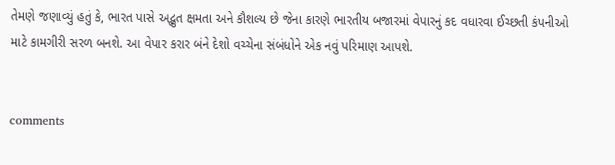તેમણે જણાવ્યું હતું કે, ભારત પાસે અદ્ભુત ક્ષમતા અને કૌશલ્ય છે જેના કારણે ભારતીય બજારમાં વેપારનું કદ વધારવા ઈચ્છતી કંપનીઓ માટે કામગીરી સરળ બનશે. આ વેપાર કરાર બંને દેશો વચ્ચેના સંબંધોને એક નવું પરિમાણ આપશે.


comments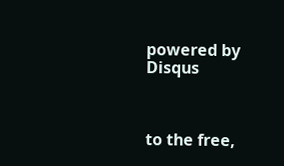powered by Disqus



to the free,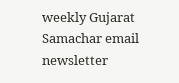weekly Gujarat Samachar email newsletter